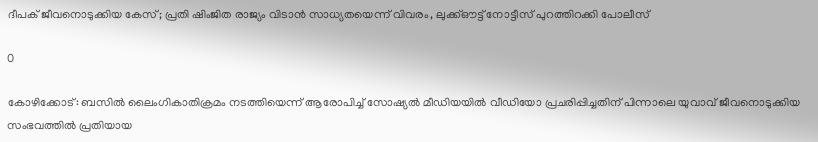ദീപക് ജീവനൊടുക്കിയ കേസ്; പ്രതി ഷിംജിത രാജ്യം വിടാൻ സാധ്യതയെന്ന് വിവരം, ലുക്ക്‌ഔട്ട് നോട്ടീസ് പുറത്തിറക്കി പോലീസ്

0

കോഴിക്കോട്: ബസിൽ ലൈംഗികാതിക്രമം നടത്തിയെന്ന് ആരോപിച്ച് സോഷ്യൽ മീഡിയയിൽ വീഡിയോ പ്രചരിപ്പിച്ചതിന് പിന്നാലെ യുവാവ് ജീവനൊടുക്കിയ സംഭവത്തിൽ പ്രതിയായ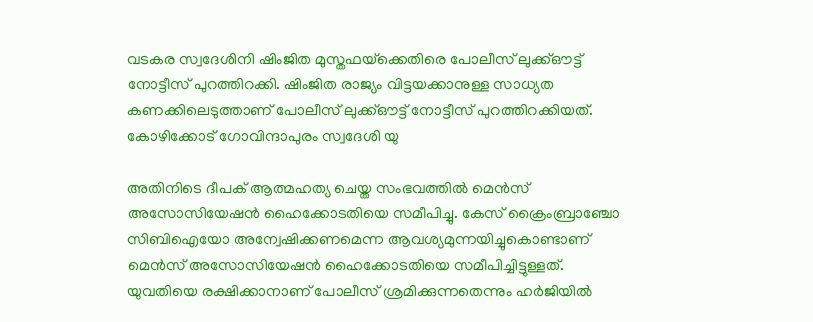വടകര സ്വദേശിനി ഷിംജിത മുസ്തഫയ്‌ക്കെതിരെ പോലീസ് ലുക്ക്‌ഔട്ട് നോട്ടീസ് പുറത്തിറക്കി. ഷിംജിത രാജ്യം വിട്ടയക്കാനുള്ള സാധ്യത കണക്കിലെടുത്താണ് പോലീസ് ലുക്ക്ഔട്ട് നോട്ടീസ് പുറത്തിറക്കിയത്. കോഴിക്കോട് ഗോവിന്ദാപുരം സ്വദേശി യു

അതിനിടെ ദീപക് ആത്മഹത്യ ചെയ്ത സംഭവത്തിൽ മെൻസ് അസോസിയേഷൻ ഹൈക്കോടതിയെ സമീപിച്ചു. കേസ് ക്രൈംബ്രാഞ്ചോ സിബിഐയോ അന്വേഷിക്കണമെന്ന ആവശ്യമുന്നയിച്ചുകൊണ്ടാണ് മെൻസ് അസോസിയേഷൻ ഹൈക്കോടതിയെ സമീപിച്ചിട്ടുള്ളത്. യുവതിയെ രക്ഷിക്കാനാണ് പോലീസ് ശ്രമിക്കുന്നതെന്നും ഹർജിയിൽ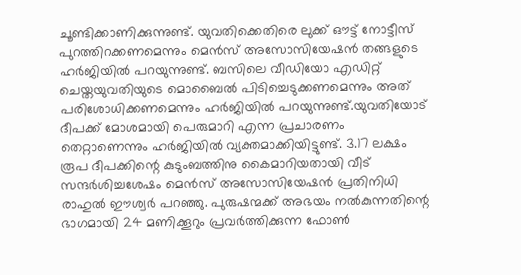ചൂണ്ടിക്കാണിക്കുന്നുണ്ട്. യുവതിക്കെതിരെ ലുക്ക് ഔട്ട് നോട്ടീസ് പുറത്തിറക്കണമെന്നും മെൻസ് അസോസിയേഷൻ തങ്ങളുടെ ഹർജിയിൽ പറയുന്നുണ്ട്. ബസിലെ വീഡിയോ എഡിറ്റ് ചെയ്തയുവതിയുടെ മൊബൈൽ പിടിച്ചെടുക്കണമെന്നും അത് പരിശോധിക്കണമെന്നും ഹർജിയിൽ പറയുന്നുണ്ട്.യുവതിയോട് ദീപക്ക് മോശമായി പെരുമാറി എന്ന പ്രചാരണം തെറ്റാണെന്നും ഹർജിയിൽ വ്യക്തമാക്കിയിട്ടുണ്ട്. 3.17 ലക്ഷം രൂപ ദീപക്കിന്റെ കുടുംബത്തിനു കൈമാറിയതായി വീട് സന്ദർശിച്ചശേഷം മെൻസ് അസോസിയേഷൻ പ്രതിനിധി രാഹുൽ ഈശ്വർ പറഞ്ഞു. പുരുഷന്മക്ക് അഭയം നൽകുന്നതിന്റെ ഭാഗമായി 24 മണിക്കൂറും പ്രവർത്തിക്കുന്ന ഫോൺ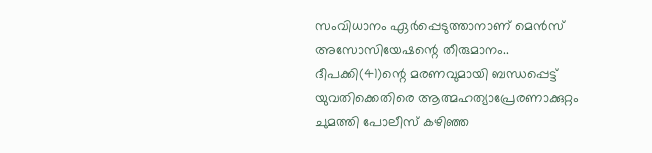സംവിധാനം ഏർപ്പെടുത്താനാണ് മെൻസ് അസോസിയേഷന്റെ തീരുമാനം.. ദീപക്കി(41)ന്റെ മരണവുമായി ബന്ധപ്പെട്ട് യുവതിക്കെതിരെ ആത്മഹത്യാപ്രേരണാക്കുറ്റം ചുമത്തി പോലീസ് കഴിഞ്ഞ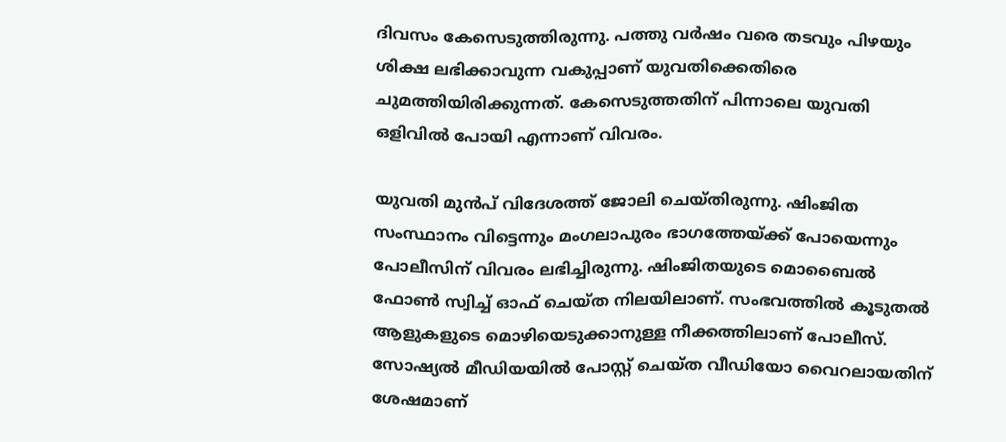ദിവസം കേസെടുത്തിരുന്നു. പത്തു വര്‍ഷം വരെ തടവും പിഴയും ശിക്ഷ ലഭിക്കാവുന്ന വകുപ്പാണ് യുവതിക്കെതിരെ ചുമത്തിയിരിക്കുന്നത്. കേസെടുത്തതിന് പിന്നാലെ യുവതി ഒളിവിൽ പോയി എന്നാണ് വിവരം.

യുവതി മുൻപ് വിദേശത്ത് ജോലി ചെയ്തിരുന്നു. ഷിംജിത സംസ്ഥാനം വിട്ടെന്നും മംഗലാപുരം ഭാഗത്തേയ്ക്ക് പോയെന്നും പോലീസിന് വിവരം ലഭിച്ചിരുന്നു. ഷിംജിതയുടെ മൊബൈൽ ഫോൺ സ്വിച്ച് ഓഫ് ചെയ്ത നിലയിലാണ്. സംഭവത്തിൽ കൂടുതൽ ആളുകളുടെ മൊഴിയെടുക്കാനുള്ള നീക്കത്തിലാണ് പോലീസ്. സോഷ്യൽ മീഡിയയിൽ പോസ്റ്റ് ചെയ്ത വീഡിയോ വൈറലായതിന് ശേഷമാണ്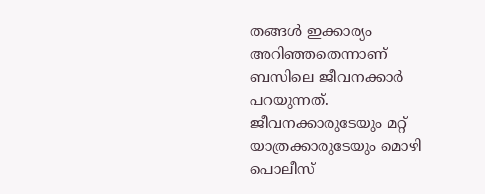തങ്ങള്‍ ഇക്കാര്യം അറിഞ്ഞതെന്നാണ് ബസിലെ ജീവനക്കാര്‍ പറയുന്നത്. ജീവനക്കാരുടേയും മറ്റ് യാത്രക്കാരുടേയും മൊഴി പൊലീസ്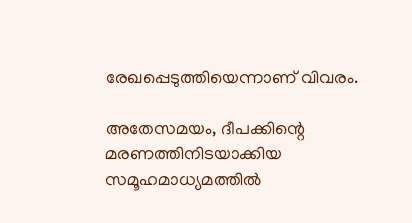രേഖപ്പെടുത്തിയെന്നാണ് വിവരം.

അതേസമയം, ദീപക്കിന്റെ മരണത്തിനിടയാക്കിയ സമൂഹമാധ്യമത്തിൽ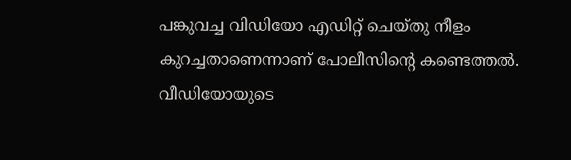പങ്കുവച്ച വിഡിയോ എഡിറ്റ് ചെയ്തു നീളം കുറച്ചതാണെന്നാണ് പോലീസിന്റെ കണ്ടെത്തൽ. വീഡിയോയുടെ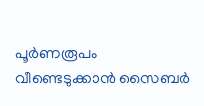പൂർണരൂപം വീണ്ടെടുക്കാൻ സൈബർ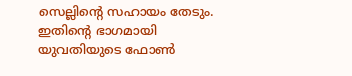സെല്ലിന്റെ സഹായം തേടും. ഇതിന്റെ ഭാഗമായി യുവതിയുടെ ഫോൺ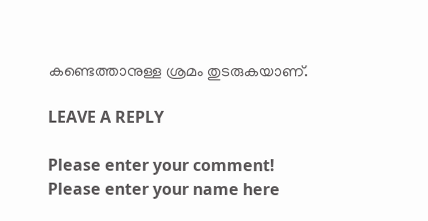കണ്ടെത്താനുള്ള ശ്രമം തുടരുകയാണ്.

LEAVE A REPLY

Please enter your comment!
Please enter your name here